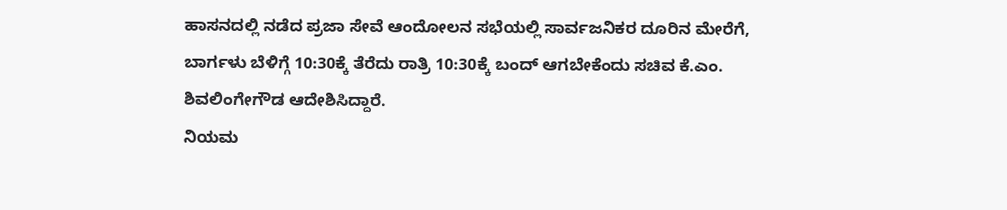ಹಾಸನದಲ್ಲಿ ನಡೆದ ಪ್ರಜಾ ಸೇವೆ ಆಂದೋಲನ ಸಭೆಯಲ್ಲಿ ಸಾರ್ವಜನಿಕರ ದೂರಿನ ಮೇರೆಗೆ, ಬಾರ್ಗಳು ಬೆಳಿಗ್ಗೆ 10:30ಕ್ಕೆ ತೆರೆದು ರಾತ್ರಿ 10:30ಕ್ಕೆ ಬಂದ್ ಆಗಬೇಕೆಂದು ಸಚಿವ ಕೆ.ಎಂ. ಶಿವಲಿಂಗೇಗೌಡ ಆದೇಶಿಸಿದ್ದಾರೆ.
ನಿಯಮ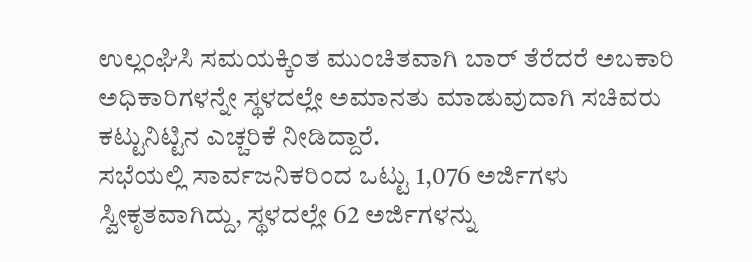ಉಲ್ಲಂಘಿಸಿ ಸಮಯಕ್ಕಿಂತ ಮುಂಚಿತವಾಗಿ ಬಾರ್ ತೆರೆದರೆ ಅಬಕಾರಿ ಅಧಿಕಾರಿಗಳನ್ನೇ ಸ್ಥಳದಲ್ಲೇ ಅಮಾನತು ಮಾಡುವುದಾಗಿ ಸಚಿವರು ಕಟ್ಟುನಿಟ್ಟಿನ ಎಚ್ಚರಿಕೆ ನೀಡಿದ್ದಾರೆ.
ಸಭೆಯಲ್ಲಿ ಸಾರ್ವಜನಿಕರಿಂದ ಒಟ್ಟು 1,076 ಅರ್ಜಿಗಳು ಸ್ವೀಕೃತವಾಗಿದ್ದು, ಸ್ಥಳದಲ್ಲೇ 62 ಅರ್ಜಿಗಳನ್ನು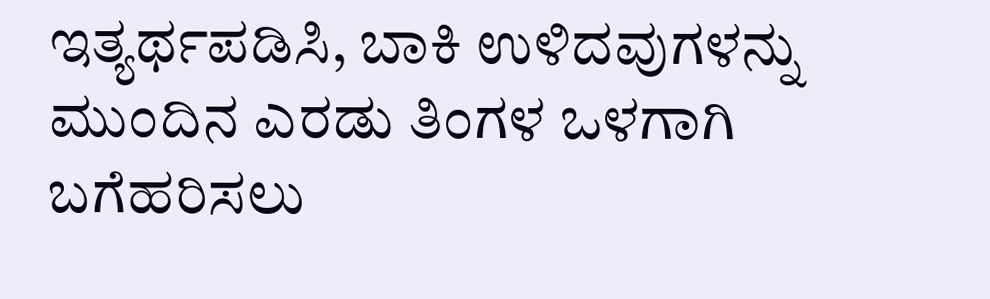ಇತ್ಯರ್ಥಪಡಿಸಿ, ಬಾಕಿ ಉಳಿದವುಗಳನ್ನು ಮುಂದಿನ ಎರಡು ತಿಂಗಳ ಒಳಗಾಗಿ ಬಗೆಹರಿಸಲು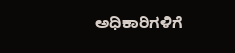ಅಧಿಕಾರಿಗಳಿಗೆ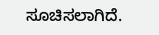ಸೂಚಿಸಲಾಗಿದೆ.